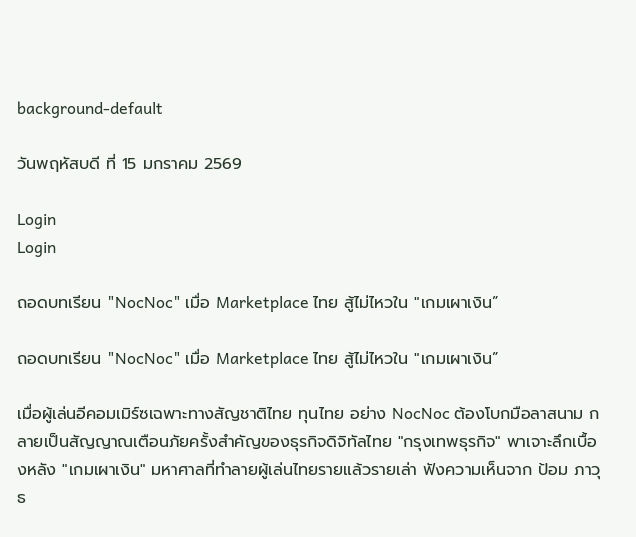background-default

วันพฤหัสบดี ที่ 15 มกราคม 2569

Login
Login

ถอดบทเรียน "NocNoc" เมื่อ Marketplace ไทย สู้ไม่ไหวใน "เกมเผาเงิน”

ถอดบทเรียน "NocNoc" เมื่อ Marketplace ไทย สู้ไม่ไหวใน "เกมเผาเงิน”

เมื่อผู้เล่นอีคอมเมิร์ซเฉพาะทางสัญชาติไทย ทุนไทย อย่าง NocNoc ต้องโบกมือลาสนาม กลายเป็นสัญญาณเตือนภัยครั้งสำคัญของธุรกิจดิจิทัลไทย "กรุงเทพธุรกิจ" พาเจาะลึกเบื้องหลัง "เกมเผาเงิน" มหาศาลที่ทำลายผู้เล่นไทยรายแล้วรายเล่า ฟังความเห็นจาก ป้อม ภาวุธ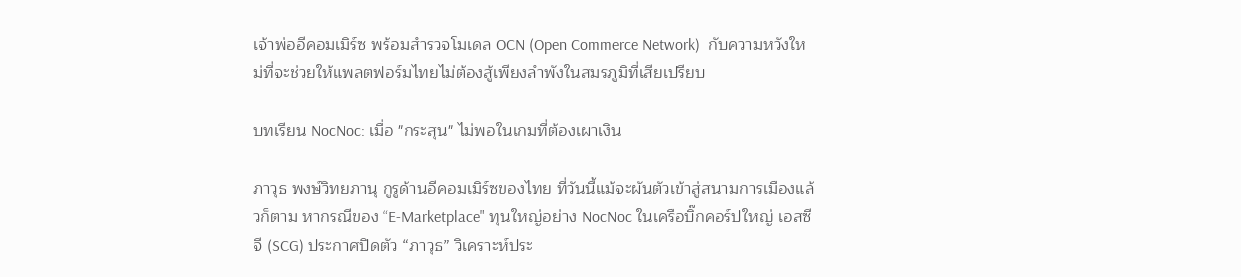เจ้าพ่ออีคอมเมิร์ซ พร้อมสำรวจโมเดล OCN (Open Commerce Network)  กับความหวังใหม่ที่จะช่วยให้แพลตฟอร์มไทยไม่ต้องสู้เพียงลำพังในสมรภูมิที่เสียเปรียบ

บทเรียน NocNoc: เมื่อ "กระสุน" ไม่พอในเกมที่ต้องเผาเงิน

ภาวุธ พงษ์วิทยภานุ กูรูด้านอีคอมเมิร์ซของไทย ที่วันนี้แม้จะผันตัวเข้าสู่สนามการเมืองแล้วก็ตาม หากรณีของ “E-Marketplace" ทุนใหญ่อย่าง NocNoc ในเครือบิ๊กคอร์ปใหญ่ เอสซีจี (SCG) ประกาศปิดตัว “ภาวุธ” วิเคราะห์ประ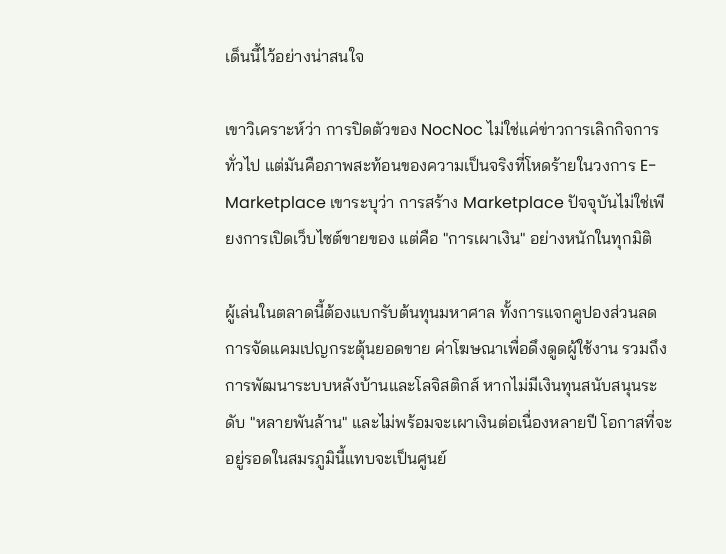เด็นนี้ไว้อย่างน่าสนใจ

เขาวิเคราะห์ว่า การปิดตัวของ NocNoc ไม่ใช่แค่ข่าวการเลิกกิจการทั่วไป แต่มันคือภาพสะท้อนของความเป็นจริงที่โหดร้ายในวงการ E-Marketplace เขาระบุว่า การสร้าง Marketplace ปัจจุบันไม่ใช่เพียงการเปิดเว็บไซต์ขายของ แต่คือ "การเผาเงิน" อย่างหนักในทุกมิติ

ผู้เล่นในตลาดนี้ต้องแบกรับต้นทุนมหาศาล ทั้งการแจกคูปองส่วนลด การจัดแคมเปญกระตุ้นยอดขาย ค่าโฆษณาเพื่อดึงดูดผู้ใช้งาน รวมถึงการพัฒนาระบบหลังบ้านและโลจิสติกส์ หากไม่มีเงินทุนสนับสนุนระดับ "หลายพันล้าน" และไม่พร้อมจะเผาเงินต่อเนื่องหลายปี โอกาสที่จะอยู่รอดในสมรภูมินี้แทบจะเป็นศูนย์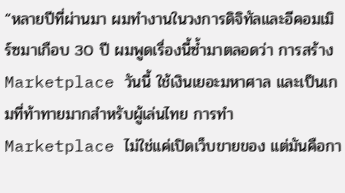“หลายปีที่ผ่านมา ผมทำงานในวงการดิจิทัลและอีคอมเมิร์ซมาเกือบ 30 ปี ผมพูดเรื่องนี้ซ้ำมาตลอดว่า การสร้าง Marketplace วันนี้ ใช้เงินเยอะมหาศาล และเป็นเกมที่ท้าทายมากสำหรับผู้เล่นไทย การทำ Marketplace ไม่ใช่แค่เปิดเว็บขายของ แต่มันคือกา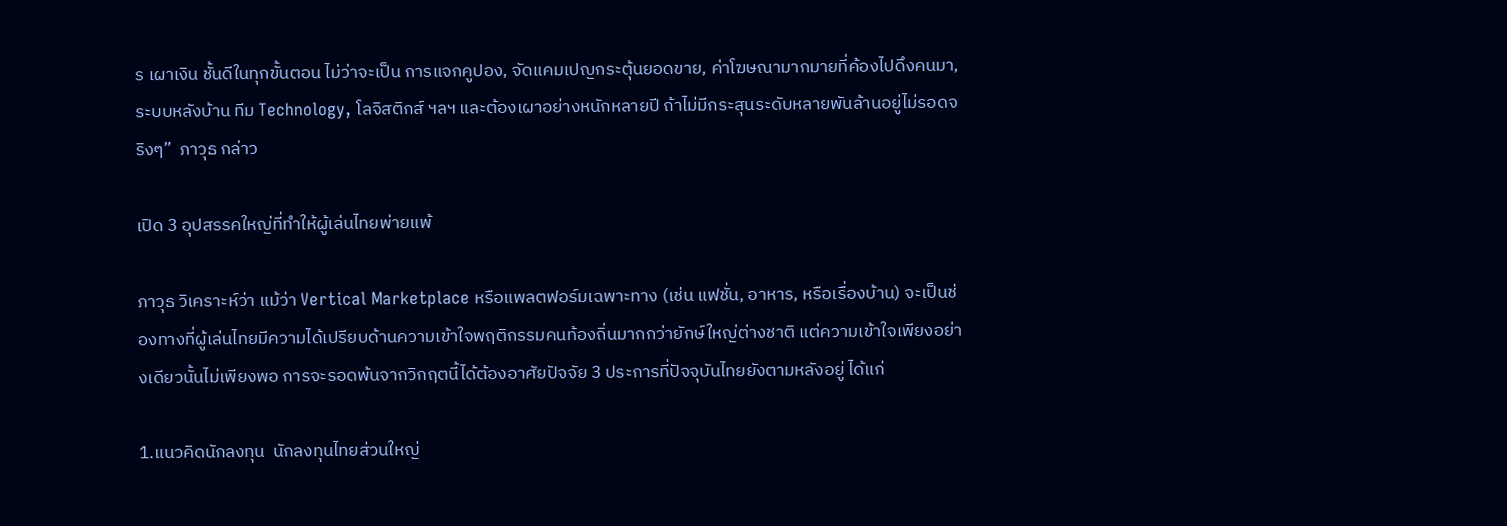ร เผาเงิน ชั้นดีในทุกขั้นตอน ไม่ว่าจะเป็น การแจกคูปอง, จัดแคมเปญกระตุ้นยอดขาย, ค่าโฆษณามากมายที่ค้องไปดึงคนมา, ระบบหลังบ้าน ทีม Technology, โลจิสติกส์ ฯลฯ และต้องเผาอย่างหนักหลายปี ถ้าไม่มีกระสุนระดับหลายพันล้านอยู่ไม่รอดจริงๆ”  ภาวุธ กล่าว

เปิด 3 อุปสรรคใหญ่ที่ทำให้ผู้เล่นไทยพ่ายแพ้

ภาวุธ วิเคราะห์ว่า แม้ว่า Vertical Marketplace หรือแพลตฟอร์มเฉพาะทาง (เช่น แฟชั่น, อาหาร, หรือเรื่องบ้าน) จะเป็นช่องทางที่ผู้เล่นไทยมีความได้เปรียบด้านความเข้าใจพฤติกรรมคนท้องถิ่นมากกว่ายักษ์ใหญ่ต่างชาติ แต่ความเข้าใจเพียงอย่างเดียวนั้นไม่เพียงพอ การจะรอดพ้นจากวิกฤตนี้ได้ต้องอาศัยปัจจัย 3 ประการที่ปัจจุบันไทยยังตามหลังอยู่ ได้แก่

1.แนวคิดนักลงทุน  นักลงทุนไทยส่วนใหญ่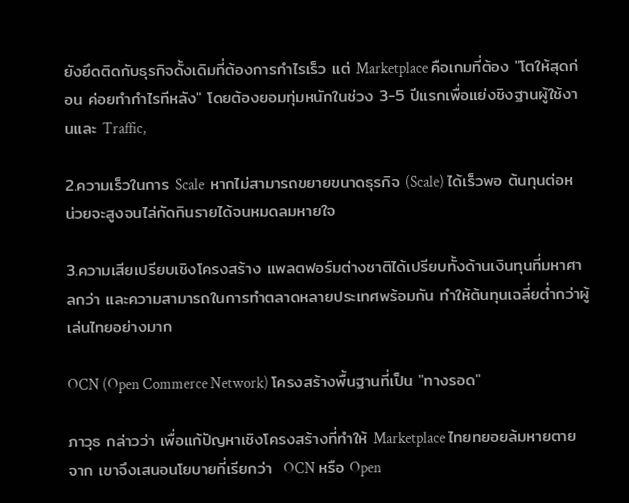ยังยึดติดกับธุรกิจดั้งเดิมที่ต้องการกำไรเร็ว แต่ Marketplace คือเกมที่ต้อง "โตให้สุดก่อน ค่อยทำกำไรทีหลัง" โดยต้องยอมทุ่มหนักในช่วง 3-5 ปีแรกเพื่อแย่งชิงฐานผู้ใช้งานและ Traffic,

2.ความเร็วในการ Scale  หากไม่สามารถขยายขนาดธุรกิจ (Scale) ได้เร็วพอ ต้นทุนต่อหน่วยจะสูงจนไล่กัดกินรายได้จนหมดลมหายใจ

3.ความเสียเปรียบเชิงโครงสร้าง แพลตฟอร์มต่างชาติได้เปรียบทั้งด้านเงินทุนที่มหาศาลกว่า และความสามารถในการทำตลาดหลายประเทศพร้อมกัน ทำให้ต้นทุนเฉลี่ยต่ำกว่าผู้เล่นไทยอย่างมาก

OCN (Open Commerce Network) โครงสร้างพื้นฐานที่เป็น "ทางรอด"

ภาวุธ กล่าวว่า เพื่อแก้ปัญหาเชิงโครงสร้างที่ทำให้ Marketplace ไทยทยอยล้มหายตายจาก เขาจึงเสนอนโยบายที่เรียกว่า  OCN หรือ Open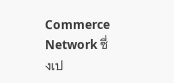Commerce Network ซึ่งเป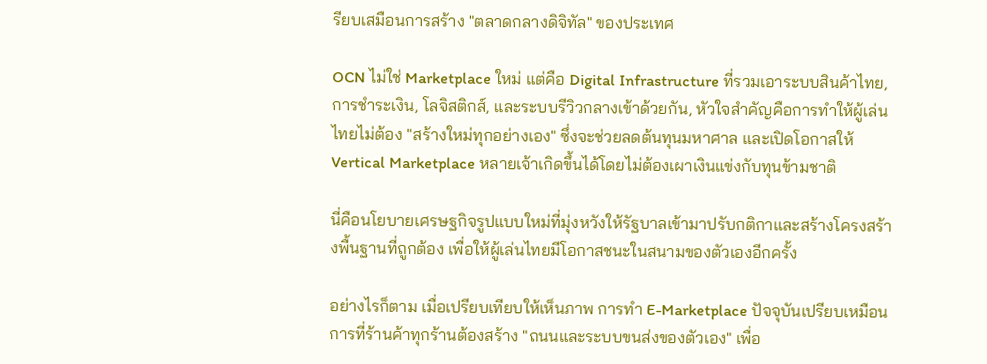รียบเสมือนการสร้าง "ตลาดกลางดิจิทัล" ของประเทศ

OCN ไม่ใช่ Marketplace ใหม่ แต่คือ Digital Infrastructure ที่รวมเอาระบบสินค้าไทย, การชำระเงิน, โลจิสติกส์, และระบบรีวิวกลางเข้าด้วยกัน, หัวใจสำคัญคือการทำให้ผู้เล่นไทยไม่ต้อง "สร้างใหม่ทุกอย่างเอง" ซึ่งจะช่วยลดต้นทุนมหาศาล และเปิดโอกาสให้ Vertical Marketplace หลายเจ้าเกิดขึ้นได้โดยไม่ต้องเผาเงินแข่งกับทุนข้ามชาติ

นี่คือนโยบายเศรษฐกิจรูปแบบใหม่ที่มุ่งหวังให้รัฐบาลเข้ามาปรับกติกาและสร้างโครงสร้างพื้นฐานที่ถูกต้อง เพื่อให้ผู้เล่นไทยมีโอกาสชนะในสนามของตัวเองอีกครั้ง

อย่างไรก็ตาม เมื่อเปรียบเทียบให้เห็นภาพ การทำ E-Marketplace ปัจจุบันเปรียบเหมือนการที่ร้านค้าทุกร้านต้องสร้าง "ถนนและระบบขนส่งของตัวเอง" เพื่อ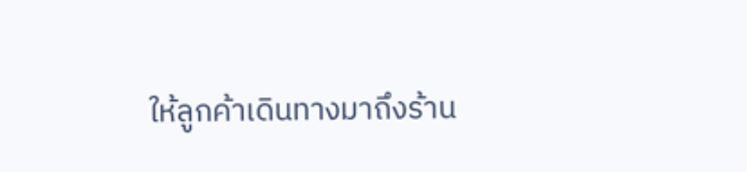ให้ลูกค้าเดินทางมาถึงร้าน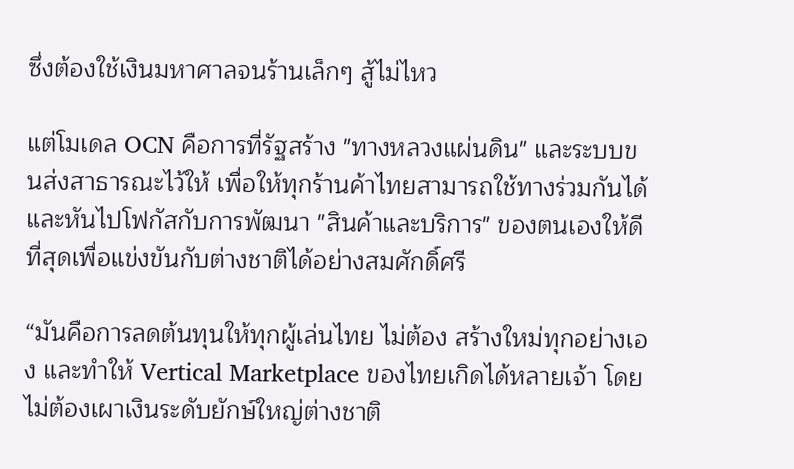ซึ่งต้องใช้เงินมหาศาลจนร้านเล็กๆ สู้ไม่ไหว

แต่โมเดล OCN คือการที่รัฐสร้าง "ทางหลวงแผ่นดิน" และระบบขนส่งสาธารณะไว้ให้ เพื่อให้ทุกร้านค้าไทยสามารถใช้ทางร่วมกันได้ และหันไปโฟกัสกับการพัฒนา "สินค้าและบริการ" ของตนเองให้ดีที่สุดเพื่อแข่งขันกับต่างชาติได้อย่างสมศักดิ์ศรี

“มันคือการลดต้นทุนให้ทุกผู้เล่นไทย ไม่ต้อง สร้างใหม่ทุกอย่างเอง และทำให้ Vertical Marketplace ของไทยเกิดได้หลายเจ้า โดยไม่ต้องเผาเงินระดับยักษ์ใหญ่ต่างชาติ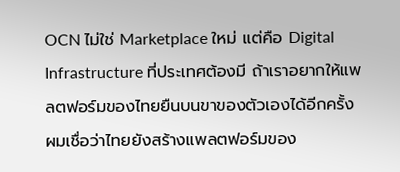OCN ไม่ใช่ Marketplace ใหม่ แต่คือ Digital Infrastructure ที่ประเทศต้องมี ถ้าเราอยากให้แพลตฟอร์มของไทยยืนบนขาของตัวเองได้อีกครั้ง  ผมเชื่อว่าไทยยังสร้างแพลตฟอร์มของ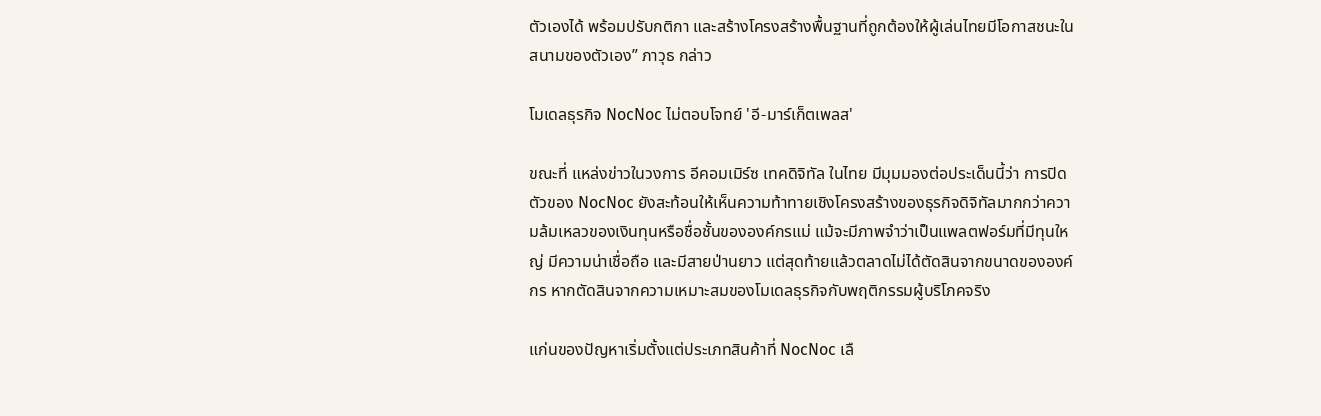ตัวเองได้ พร้อมปรับกติกา และสร้างโครงสร้างพื้นฐานที่ถูกต้องให้ผู้เล่นไทยมีโอกาสชนะในสนามของตัวเอง” ภาวุธ กล่าว

โมเดลธุรกิจ NocNoc ไม่ตอบโจทย์ 'อี-มาร์เก็ตเพลส'

ขณะที่ แหล่งข่าวในวงการ อีคอมเมิร์ซ เทคดิจิทัล ในไทย มีมุมมองต่อประเด็นนี้ว่า การปิดตัวของ NocNoc ยังสะท้อนให้เห็นความท้าทายเชิงโครงสร้างของธุรกิจดิจิทัลมากกว่าความล้มเหลวของเงินทุนหรือชื่อชั้นขององค์กรแม่ แม้จะมีภาพจำว่าเป็นแพลตฟอร์มที่มีทุนใหญ่ มีความน่าเชื่อถือ และมีสายป่านยาว แต่สุดท้ายแล้วตลาดไม่ได้ตัดสินจากขนาดขององค์กร หากตัดสินจากความเหมาะสมของโมเดลธุรกิจกับพฤติกรรมผู้บริโภคจริง

แก่นของปัญหาเริ่มตั้งแต่ประเภทสินค้าที่ NocNoc เลื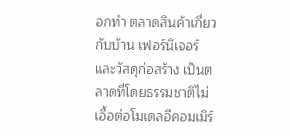อกทำ ตลาดสินค้าเกี่ยวกับบ้าน เฟอร์นิเจอร์ และวัสดุก่อสร้าง เป็นตลาดที่โดยธรรมชาติไม่เอื้อต่อโมเดลอีคอมเมิร์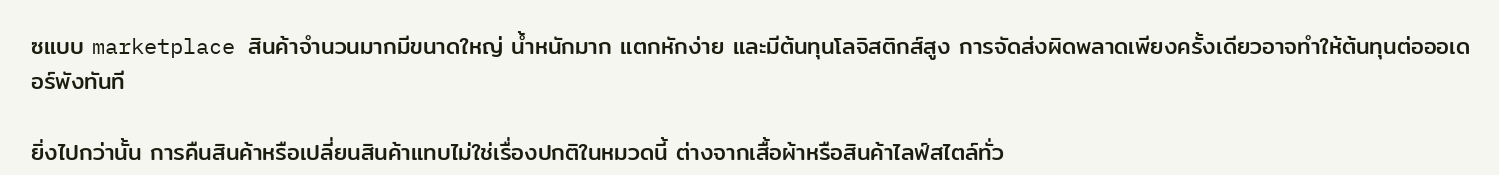ซแบบ marketplace สินค้าจำนวนมากมีขนาดใหญ่ น้ำหนักมาก แตกหักง่าย และมีต้นทุนโลจิสติกส์สูง การจัดส่งผิดพลาดเพียงครั้งเดียวอาจทำให้ต้นทุนต่อออเดอร์พังทันที

ยิ่งไปกว่านั้น การคืนสินค้าหรือเปลี่ยนสินค้าแทบไม่ใช่เรื่องปกติในหมวดนี้ ต่างจากเสื้อผ้าหรือสินค้าไลฟ์สไตล์ทั่ว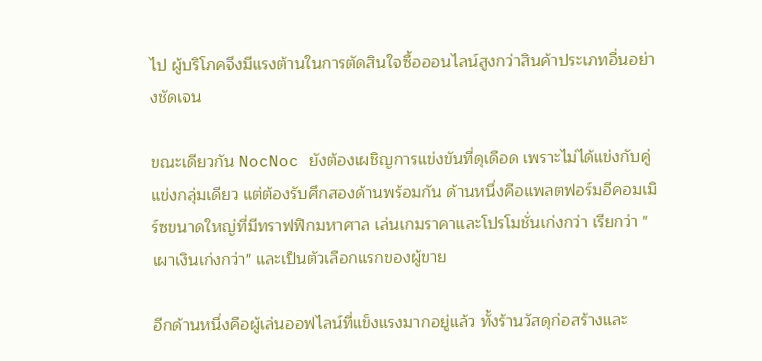ไป ผู้บริโภคจึงมีแรงต้านในการตัดสินใจซื้อออนไลน์สูงกว่าสินค้าประเภทอื่นอย่างชัดเจน

ขณะเดียวกัน NocNoc ยังต้องเผชิญการแข่งขันที่ดุเดือด เพราะไม่ได้แข่งกับคู่แข่งกลุ่มเดียว แต่ต้องรับศึกสองด้านพร้อมกัน ด้านหนึ่งคือแพลตฟอร์มอีคอมเมิร์ซขนาดใหญ่ที่มีทราฟฟิกมหาศาล เล่นเกมราคาและโปรโมชั่นเก่งกว่า เรียกว่า "เผาเงินเก่งกว่า" และเป็นตัวเลือกแรกของผู้ขาย

อีกด้านหนึ่งคือผู้เล่นออฟไลน์ที่แข็งแรงมากอยู่แล้ว ทั้งร้านวัสดุก่อสร้างและ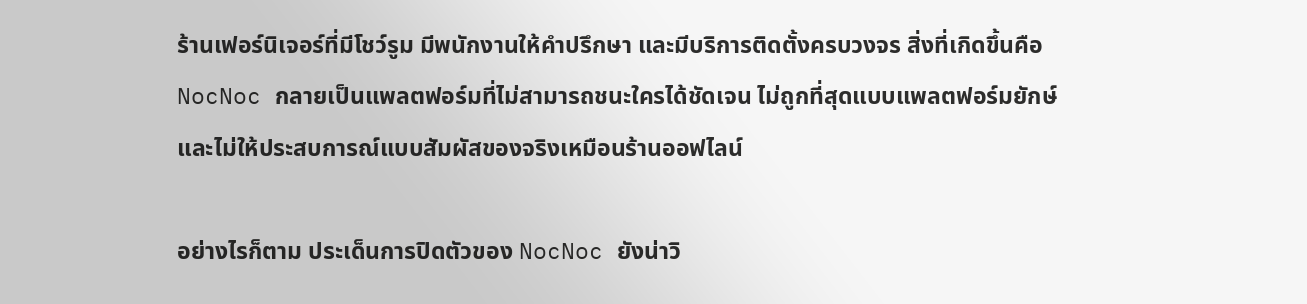ร้านเฟอร์นิเจอร์ที่มีโชว์รูม มีพนักงานให้คำปรึกษา และมีบริการติดตั้งครบวงจร สิ่งที่เกิดขึ้นคือ NocNoc กลายเป็นแพลตฟอร์มที่ไม่สามารถชนะใครได้ชัดเจน ไม่ถูกที่สุดแบบแพลตฟอร์มยักษ์ และไม่ให้ประสบการณ์แบบสัมผัสของจริงเหมือนร้านออฟไลน์

อย่างไรก็ตาม ประเด็นการปิดตัวของ NocNoc ยังน่าวิ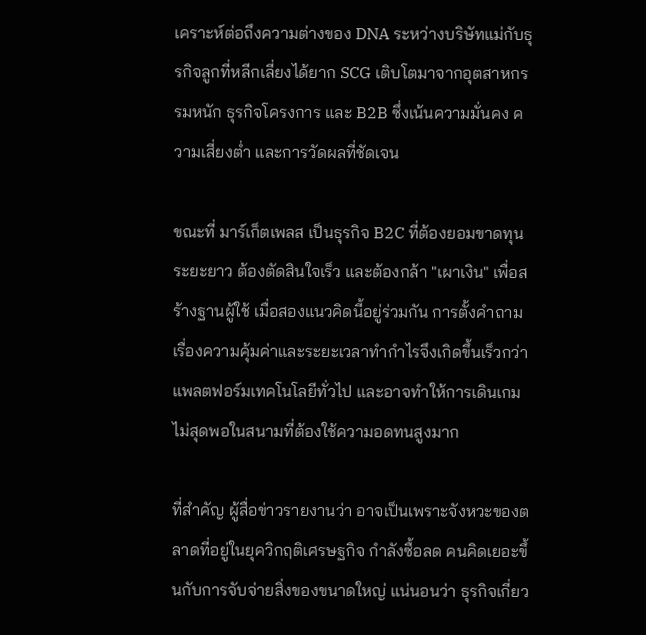เคราะห์ต่อถึงความต่างของ DNA ระหว่างบริษัทแม่กับธุรกิจลูกที่หลีกเลี่ยงได้ยาก SCG เติบโตมาจากอุตสาหกรรมหนัก ธุรกิจโครงการ และ B2B ซึ่งเน้นความมั่นคง ความเสี่ยงต่ำ และการวัดผลที่ชัดเจน

ขณะที่ มาร์เก็ตเพลส เป็นธุรกิจ B2C ที่ต้องยอมขาดทุนระยะยาว ต้องตัดสินใจเร็ว และต้องกล้า "เผาเงิน" เพื่อสร้างฐานผู้ใช้ เมื่อสองแนวคิดนี้อยู่ร่วมกัน การตั้งคำถามเรื่องความคุ้มค่าและระยะเวลาทำกำไรจึงเกิดขึ้นเร็วกว่าแพลตฟอร์มเทคโนโลยีทั่วไป และอาจทำให้การเดินเกมไม่สุดพอในสนามที่ต้องใช้ความอดทนสูงมาก

ที่สำคัญ ผู้สื่อข่าวรายงานว่า อาจเป็นเพราะจังหวะของตลาดที่อยู่ในยุควิกฤติเศรษฐกิจ กำลังซื้อลด คนคิดเยอะขึ้นกับการจับจ่ายสิ่งของขนาดใหญ่ แน่นอนว่า ธุรกิจเกี่ยว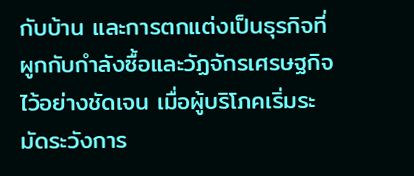กับบ้าน และการตกแต่งเป็นธุรกิจที่ผูกกับกำลังซื้อและวัฏจักรเศรษฐกิจไว้อย่างชัดเจน เมื่อผู้บริโภคเริ่มระมัดระวังการ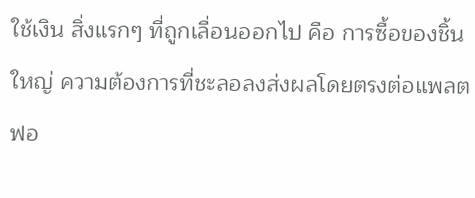ใช้เงิน สิ่งแรกๆ ที่ถูกเลื่อนออกไป คือ การซื้อของชิ้นใหญ่ ความต้องการที่ชะลอลงส่งผลโดยตรงต่อแพลตฟอ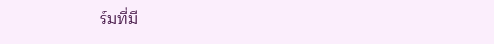ร์มที่มี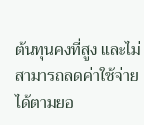ต้นทุนคงที่สูง และไม่สามารถลดค่าใช้จ่ายได้ตามยอ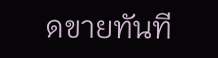ดขายทันที